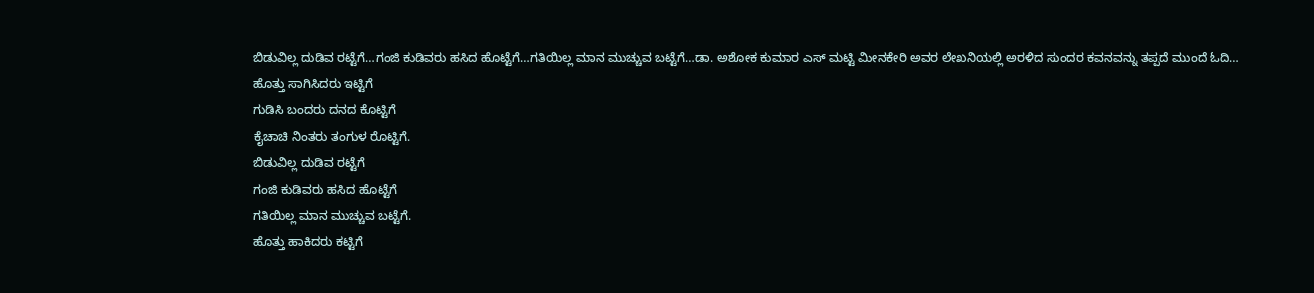ಬಿಡುವಿಲ್ಲ ದುಡಿವ ರಟ್ಟೆಗೆ…ಗಂಜಿ ಕುಡಿವರು ಹಸಿದ ಹೊಟ್ಟೆಗೆ…ಗತಿಯಿಲ್ಲ ಮಾನ ಮುಚ್ಚುವ ಬಟ್ಟೆಗೆ…ಡಾ. ಅಶೋಕ ಕುಮಾರ ಎಸ್ ಮಟ್ಟಿ ಮೀನಕೇರಿ ಅವರ ಲೇಖನಿಯಲ್ಲಿ ಅರಳಿದ ಸುಂದರ ಕವನವನ್ನು ತಪ್ಪದೆ ಮುಂದೆ ಓದಿ…
ಹೊತ್ತು ಸಾಗಿಸಿದರು ಇಟ್ಟಿಗೆ
ಗುಡಿಸಿ ಬಂದರು ದನದ ಕೊಟ್ಟಿಗೆ
ಕೈಚಾಚಿ ನಿಂತರು ತಂಗುಳ ರೊಟ್ಟಿಗೆ.
ಬಿಡುವಿಲ್ಲ ದುಡಿವ ರಟ್ಟೆಗೆ
ಗಂಜಿ ಕುಡಿವರು ಹಸಿದ ಹೊಟ್ಟೆಗೆ
ಗತಿಯಿಲ್ಲ ಮಾನ ಮುಚ್ಚುವ ಬಟ್ಟೆಗೆ.
ಹೊತ್ತು ಹಾಕಿದರು ಕಟ್ಟಿಗೆ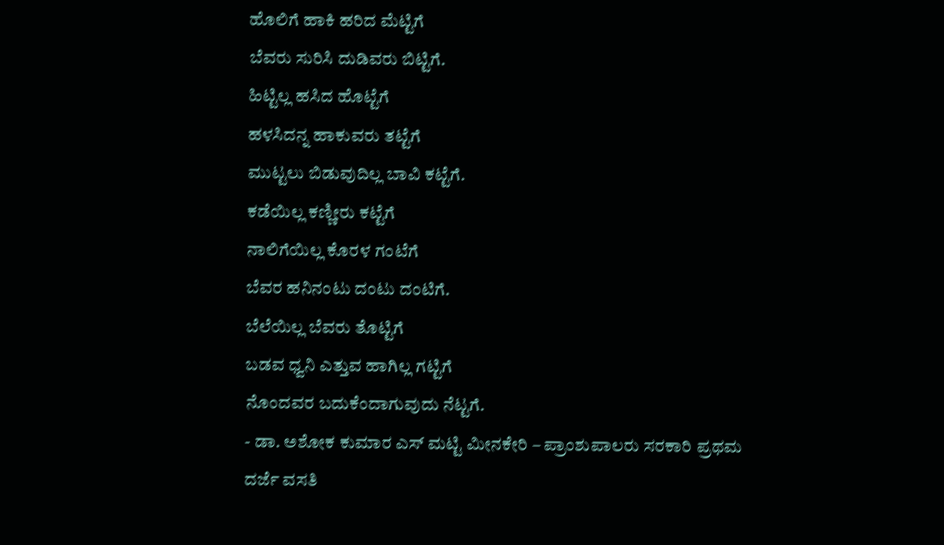ಹೊಲಿಗೆ ಹಾಕಿ ಹರಿದ ಮೆಟ್ಟಿಗೆ
ಬೆವರು ಸುರಿಸಿ ದುಡಿವರು ಬಿಟ್ಟಿಗೆ.
ಹಿಟ್ಟಿಲ್ಲ ಹಸಿದ ಹೊಟ್ಟೆಗೆ
ಹಳಸಿದನ್ನ ಹಾಕುವರು ತಟ್ಟೆಗೆ
ಮುಟ್ಟಲು ಬಿಡುವುದಿಲ್ಲ ಬಾವಿ ಕಟ್ಟೆಗೆ.
ಕಡೆಯಿಲ್ಲ ಕಣ್ಣೀರು ಕಟ್ಟೆಗೆ
ನಾಲಿಗೆಯಿಲ್ಲ ಕೊರಳ ಗಂಟೆಗೆ
ಬೆವರ ಹನಿನಂಟು ದಂಟು ದಂಟಿಗೆ.
ಬೆಲೆಯಿಲ್ಲ ಬೆವರು ತೊಟ್ಟಿಗೆ
ಬಡವ ಧ್ವನಿ ಎತ್ತುವ ಹಾಗಿಲ್ಲ ಗಟ್ಟಿಗೆ
ನೊಂದವರ ಬದುಕೆಂದಾಗುವುದು ನೆಟ್ಟಗೆ.
- ಡಾ. ಅಶೋಕ ಕುಮಾರ ಎಸ್ ಮಟ್ಟಿ ಮೀನಕೇರಿ – ಪ್ರಾಂಶುಪಾಲರು ಸರಕಾರಿ ಪ್ರಥಮ ದರ್ಜೆ ವಸತಿ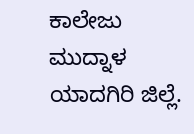ಕಾಲೇಜು ಮುದ್ನಾಳ ಯಾದಗಿರಿ ಜಿಲ್ಲೆ.